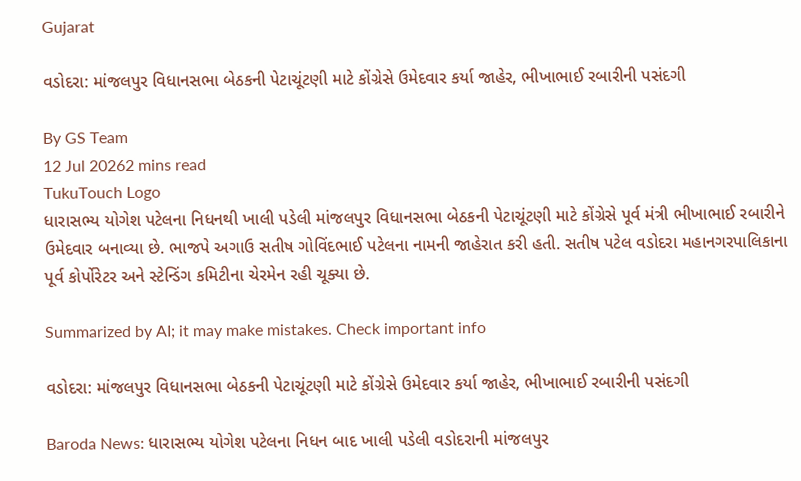Gujarat

વડોદરા: માંજલપુર વિધાનસભા બેઠકની પેટાચૂંટણી માટે કોંગ્રેસે ઉમેદવાર કર્યા જાહેર, ભીખાભાઈ રબારીની પસંદગી

By GS Team
12 Jul 20262 mins read
TukuTouch Logo
ધારાસભ્ય યોગેશ પટેલના નિધનથી ખાલી પડેલી માંજલપુર વિધાનસભા બેઠકની પેટાચૂંટણી માટે કોંગ્રેસે પૂર્વ મંત્રી ભીખાભાઈ રબારીને ઉમેદવાર બનાવ્યા છે. ભાજપે અગાઉ સતીષ ગોવિંદભાઈ પટેલના નામની જાહેરાત કરી હતી. સતીષ પટેલ વડોદરા મહાનગરપાલિકાના પૂર્વ કોર્પોરેટર અને સ્ટેન્ડિંગ કમિટીના ચેરમેન રહી ચૂક્યા છે.

Summarized by AI; it may make mistakes. Check important info

વડોદરા: માંજલપુર વિધાનસભા બેઠકની પેટાચૂંટણી માટે કોંગ્રેસે ઉમેદવાર કર્યા જાહેર, ભીખાભાઈ રબારીની પસંદગી

Baroda News: ધારાસભ્ય યોગેશ પટેલના નિધન બાદ ખાલી પડેલી વડોદરાની માંજલપુર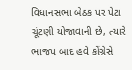વિધાનસભા બેઠક પર પેટા ચૂંટણી યોજાવાની છે, ત્યારે ભાજપ બાદ હવે કોંગ્રેસે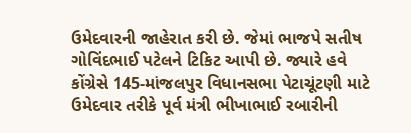ઉમેદવારની જાહેરાત કરી છે. જેમાં ભાજપે સતીષ ગોવિંદભાઈ પટેલને ટિકિટ આપી છે. જ્યારે હવે કોંગ્રેસે 145-માંજલપુર વિધાનસભા પેટાચૂંટણી માટે ઉમેદવાર તરીકે પૂર્વ મંત્રી ભીખાભાઈ રબારીની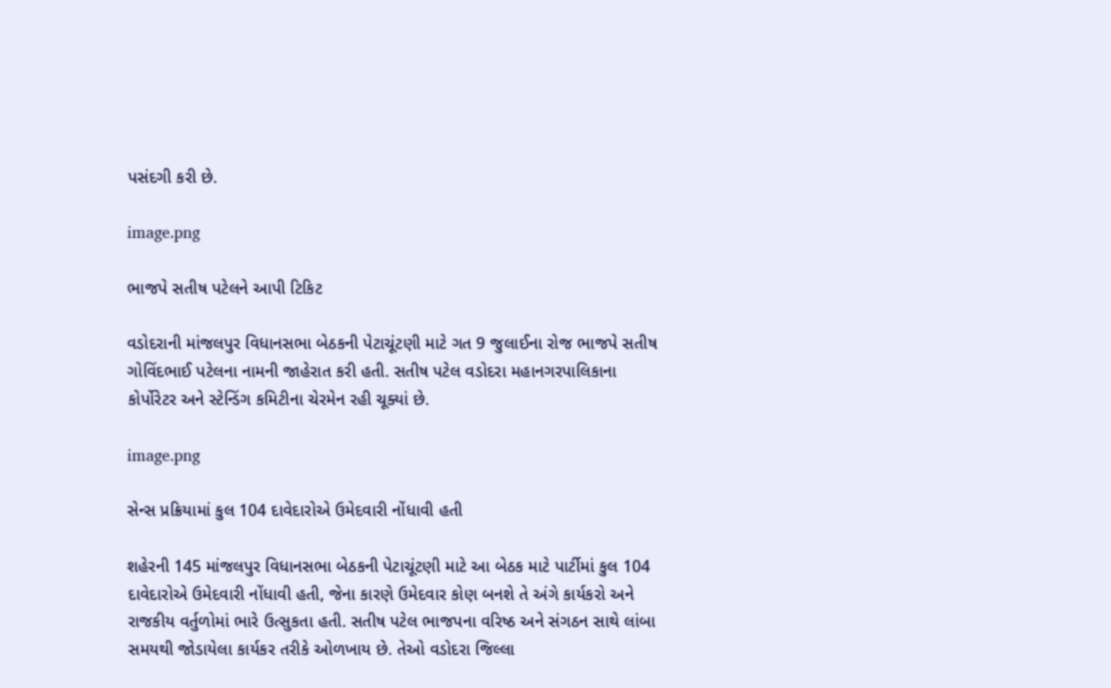પસંદગી કરી છે.

image.png

ભાજપે સતીષ પટેલને આપી ટિકિટ

વડોદરાની માંજલપુર વિધાનસભા બેઠકની પેટાચૂંટણી માટે ગત 9 જુલાઈના રોજ ભાજપે સતીષ ગોવિંદભાઈ પટેલના નામની જાહેરાત કરી હતી. સતીષ પટેલ વડોદરા મહાનગરપાલિકાના કોર્પોરેટર અને સ્ટેન્ડિંગ કમિટીના ચેરમેન રહી ચૂક્યાં છે.

image.png

સેન્સ પ્રક્રિયામાં કુલ 104 દાવેદારોએ ઉમેદવારી નોંધાવી હતી

શહેરની 145 માંજલપુર વિધાનસભા બેઠકની પેટાચૂંટણી માટે આ બેઠક માટે પાર્ટીમાં કુલ 104 દાવેદારોએ ઉમેદવારી નોંધાવી હતી, જેના કારણે ઉમેદવાર કોણ બનશે તે અંગે કાર્યકરો અને રાજકીય વર્તુળોમાં ભારે ઉત્સુકતા હતી. સતીષ પટેલ ભાજપના વરિષ્ઠ અને સંગઠન સાથે લાંબા સમયથી જોડાયેલા કાર્યકર તરીકે ઓળખાય છે. તેઓ વડોદરા જિલ્લા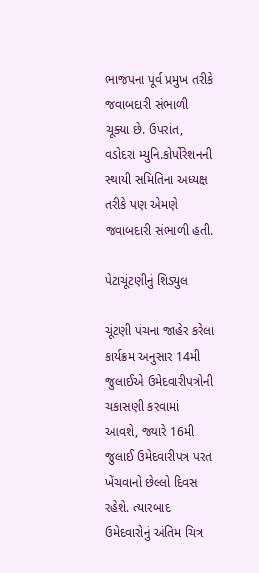ભાજપના પૂર્વ પ્રમુખ તરીકે જવાબદારી સંભાળી ચૂક્યા છે. ઉપરાંત, વડોદરા મ્યુનિ.કોર્પોરેશનની સ્થાયી સમિતિના અધ્યક્ષ તરીકે પણ એમણે જવાબદારી સંભાળી હતી.

પેટાચૂંટણીનું શિડ્યુલ

ચૂંટણી પંચના જાહેર કરેલા કાર્યક્રમ અનુસાર 14મી જુલાઈએ ઉમેદવારીપત્રોની ચકાસણી કરવામાં આવશે, જ્યારે 16મી જુલાઈ ઉમેદવારીપત્ર પરત ખેંચવાનો છેલ્લો દિવસ રહેશે. ત્યારબાદ ઉમેદવારોનું અંતિમ ચિત્ર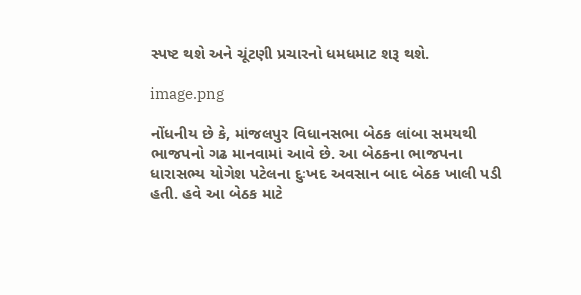સ્પષ્ટ થશે અને ચૂંટણી પ્રચારનો ધમધમાટ શરૂ થશે.

image.png

નોંધનીય છે કે, માંજલપુર વિધાનસભા બેઠક લાંબા સમયથી ભાજપનો ગઢ માનવામાં આવે છે. આ બેઠકના ભાજપના ધારાસભ્ય યોગેશ પટેલના દુઃખદ અવસાન બાદ બેઠક ખાલી પડી હતી. હવે આ બેઠક માટે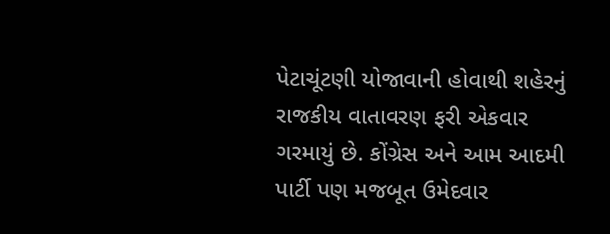પેટાચૂંટણી યોજાવાની હોવાથી શહેરનું રાજકીય વાતાવરણ ફરી એકવાર ગરમાયું છે. કોંગ્રેસ અને આમ આદમી પાર્ટી પણ મજબૂત ઉમેદવાર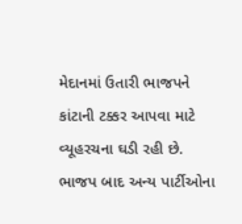મેદાનમાં ઉતારી ભાજપને કાંટાની ટક્કર આપવા માટે વ્યૂહરચના ઘડી રહી છે. ભાજપ બાદ અન્ય પાર્ટીઓના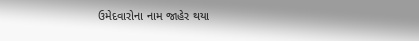ઉમેદવારોના નામ જાહેર થયા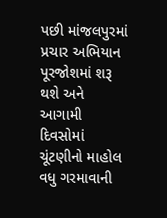પછી માંજલપુરમાં પ્રચાર અભિયાન પૂરજોશમાં શરૂ થશે અને આગામી દિવસોમાં ચૂંટણીનો માહોલ વધુ ગરમાવાની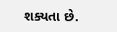શક્યતા છે.